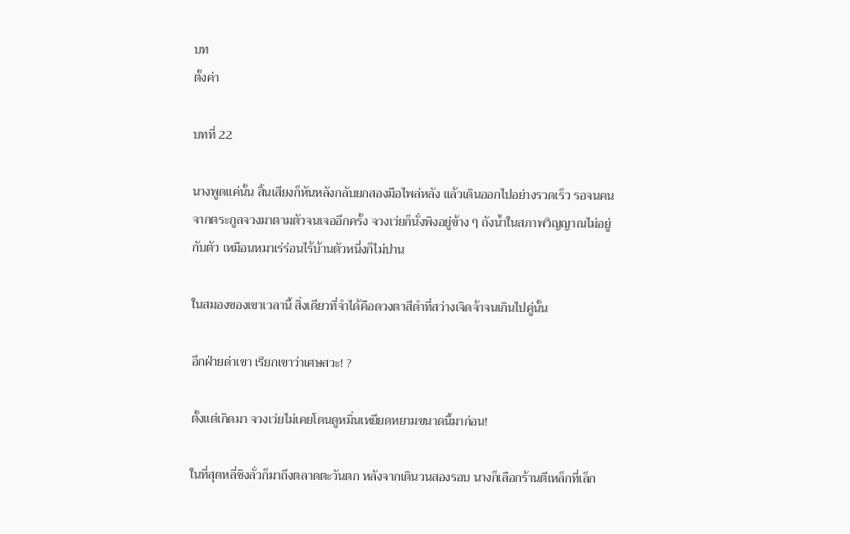บท
ตั้งค่า

บทที่ 22

นางพูดแค่นั้น สิ้นเสียงก็หันหลังกลับยกสองมือไพล่หลัง แล้วเดินออกไปอย่างรวดเร็ว รอจนคนจากตระกูลจวงมาตามตัวจนเจออีกครั้ง จวงเว่ยก็นั่งพิงอยู่ข้าง ๆ ถังน้ำในสภาพวิญญาณไม่อยู่กับตัว เหมือนหมาเร่ร่อนไร้บ้านตัวหนึ่งก็ไม่ปาน

ในสมองของเขาเวลานี้ สิ่งเดียวที่จำได้คือดวงตาสีดำที่สว่างเจิดจ้าจนเกินไปคู่นั้น

อีกฝ่ายด่าเขา เรียกเขาว่าเศษสวะ! ?

ตั้งแต่เกิดมา จวงเว่ยไม่เคยโดนดูหมิ่นเหยียดหยามขนาดนี้มาก่อน!

ในที่สุดหลี่ชิงลั่วก็มาถึงตลาดตะวันตก หลังจากเดินวนสองรอบ นางก็เลือกร้านตีเหล็กที่เล็ก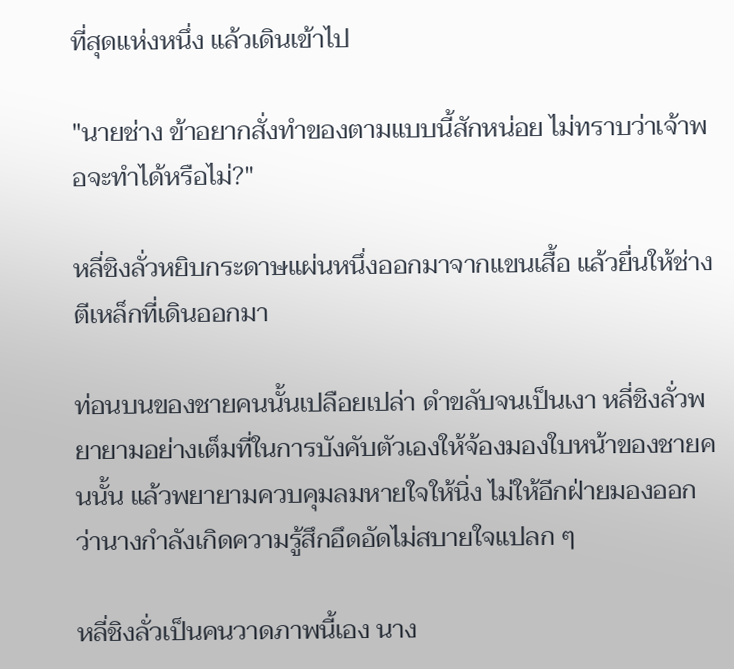ที่สุดแห่งหนึ่ง แล้วเดินเข้าไป

"นายช่าง ข้าอยากสั่งทำของตามแบบนี้สักหน่อย ไม่ทราบว่าเจ้าพอจะทำได้หรือไม่?"

หลี่ชิงลั่วหยิบกระดาษแผ่นหนึ่งออกมาจากแขนเสื้อ แล้วยื่นให้ช่างตีเหล็กที่เดินออกมา

ท่อนบนของชายคนนั้นเปลือยเปล่า ดำขลับจนเป็นเงา หลี่ชิงลั่วพยายามอย่างเต็มที่ในการบังคับตัวเองให้จ้องมองใบหน้าของชายคนนั้น แล้วพยายามควบคุมลมหายใจให้นิ่ง ไม่ให้อีกฝ่ายมองออกว่านางกำลังเกิดความรู้สึกอึดอัดไม่สบายใจแปลก ๆ

หลี่ชิงลั่วเป็นคนวาดภาพนี้เอง นาง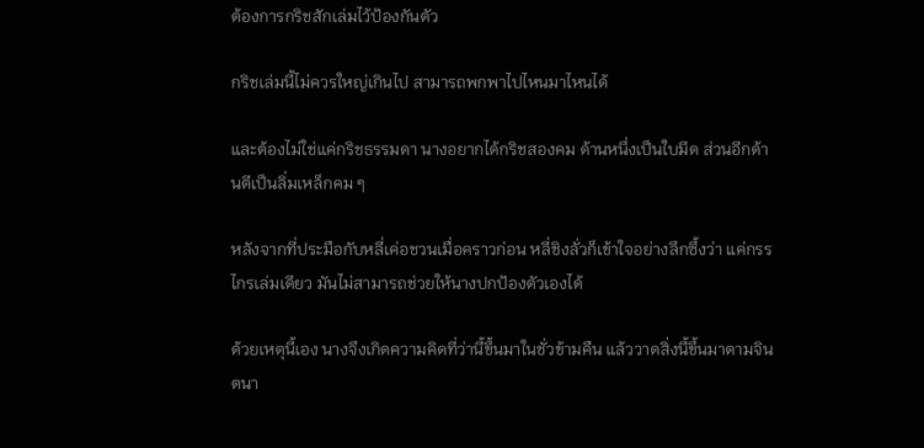ต้องการกริชสักเล่มไว้ป้องกันตัว

กริชเล่มนี้ไม่ควรใหญ่เกินไป สามารถพกพาไปไหนมาไหนได้

และต้องไม่ใช่แค่กริชธรรมดา นางอยากได้กริชสองคม ด้านหนึ่งเป็นใบมีด ส่วนอีกด้านตีเป็นลิ่มเหล็กคม ๆ

หลังจากที่ประมือกับหลี่เค่อชวนเมื่อคราวก่อน หลี่ชิงลั่วก็เข้าใจอย่างลึกซึ้งว่า แค่กรรไกรเล่มเดียว มันไม่สามารถช่วยให้นางปกป้องตัวเองได้

ด้วยเหตุนี้เอง นางจึงเกิดความคิดที่ว่านี้ขึ้นมาในชั่วข้ามคืน แล้ววาดสิ่งนี้ขึ้นมาตามจินตนา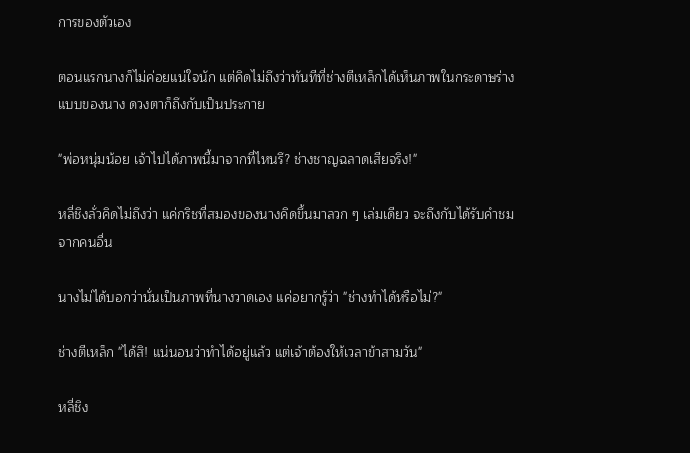การของตัวเอง

ตอนแรกนางก็ไม่ค่อยแน่ใจนัก แต่คิดไม่ถึงว่าทันทีที่ช่างตีเหล็กได้เห็นภาพในกระดาษร่างแบบของนาง ดวงตาก็ถึงกับเป็นประกาย

"พ่อหนุ่มน้อย เจ้าไปได้ภาพนี้มาจากที่ไหนรึ? ช่างชาญฉลาดเสียจริง!"

หลี่ชิงลั่วคิดไม่ถึงว่า แค่กริชที่สมองของนางคิดขึ้นมาลวก ๆ เล่มเดียว จะถึงกับได้รับคำชมจากคนอื่น

นางไม่ได้บอกว่านั่นเป็นภาพที่นางวาดเอง แค่อยากรู้ว่า "ช่างทำได้หรือไม่?"

ช่างตีเหล็ก "ได้สิ! แน่นอนว่าทำได้อยู่แล้ว แต่เจ้าต้องให้เวลาข้าสามวัน"

หลี่ชิง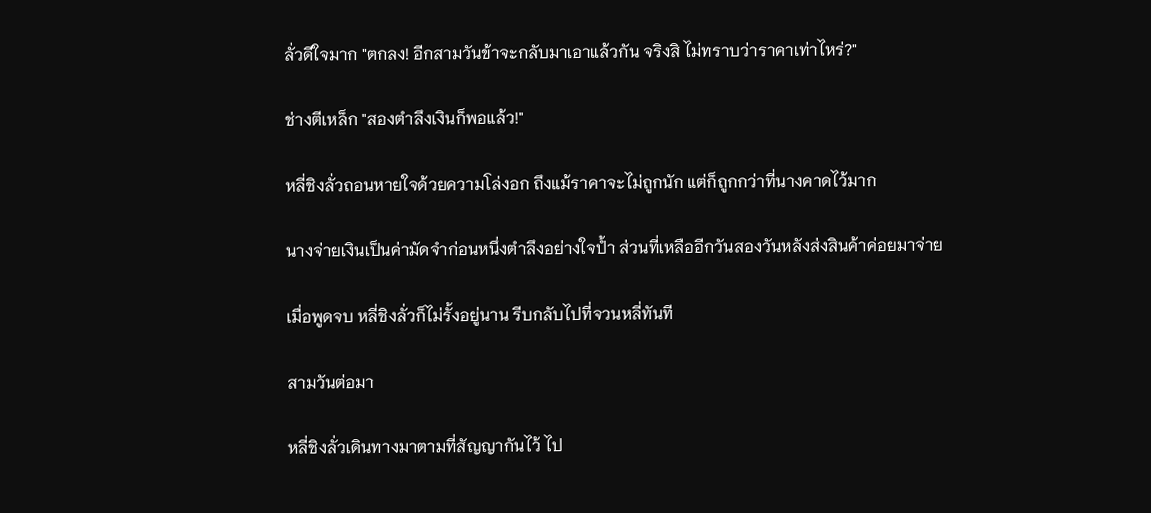ลั่วดีใจมาก "ตกลง! อีกสามวันข้าจะกลับมาเอาแล้วกัน จริงสิ ไม่ทราบว่าราคาเท่าไหร่?"

ช่างตีเหล็ก "สองตำลึงเงินก็พอแล้ว!"

หลี่ชิงลั่วถอนหายใจด้วยความโล่งอก ถึงแม้ราคาจะไม่ถูกนัก แต่ก็ถูกกว่าที่นางคาดไว้มาก

นางจ่ายเงินเป็นค่ามัดจำก่อนหนึ่งตำลึงอย่างใจป้ำ ส่วนที่เหลืออีกวันสองวันหลังส่งสินค้าค่อยมาจ่าย

เมื่อพูดจบ หลี่ชิงลั่วก็ไม่รั้งอยู่นาน รีบกลับไปที่จวนหลี่ทันที

สามวันต่อมา

หลี่ชิงลั่วเดินทางมาตามที่สัญญากันไว้ ไป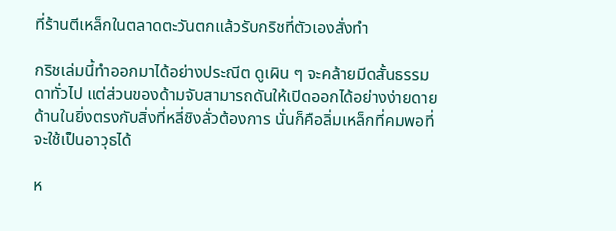ที่ร้านตีเหล็กในตลาดตะวันตกแล้วรับกริชที่ตัวเองสั่งทำ

กริชเล่มนี้ทำออกมาได้อย่างประณีต ดูเผิน ๆ จะคล้ายมีดสั้นธรรมดาทั่วไป แต่ส่วนของด้ามจับสามารถดันให้เปิดออกได้อย่างง่ายดาย ด้านในยิ่งตรงกับสิ่งที่หลี่ชิงลั่วต้องการ นั่นก็คือลิ่มเหล็กที่คมพอที่จะใช้เป็นอาวุธได้

ห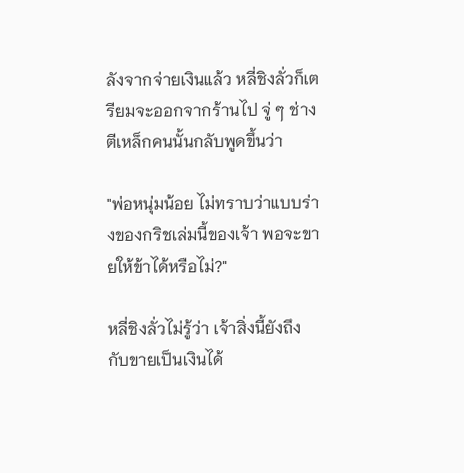ลังจากจ่ายเงินแล้ว หลี่ชิงลั่วก็เตรียมจะออกจากร้านไป จู่ ๆ ช่างตีเหล็กคนนั้นกลับพูดขึ้นว่า

"พ่อหนุ่มน้อย ไม่ทราบว่าแบบร่างของกริชเล่มนี้ของเจ้า พอจะขายให้ข้าได้หรือไม่?"

หลี่ชิงลั่วไม่รู้ว่า เจ้าสิ่งนี้ยังถึงกับขายเป็นเงินได้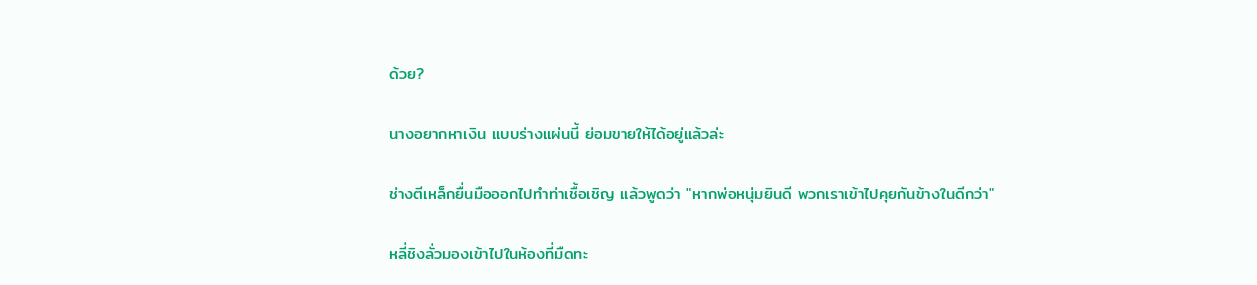ด้วย?

นางอยากหาเงิน แบบร่างแผ่นนี้ ย่อมขายให้ได้อยู่แล้วล่ะ

ช่างตีเหล็กยื่นมือออกไปทำท่าเชื้อเชิญ แล้วพูดว่า "หากพ่อหนุ่มยินดี พวกเราเข้าไปคุยกันข้างในดีกว่า"

หลี่ชิงลั่วมองเข้าไปในห้องที่มืดทะ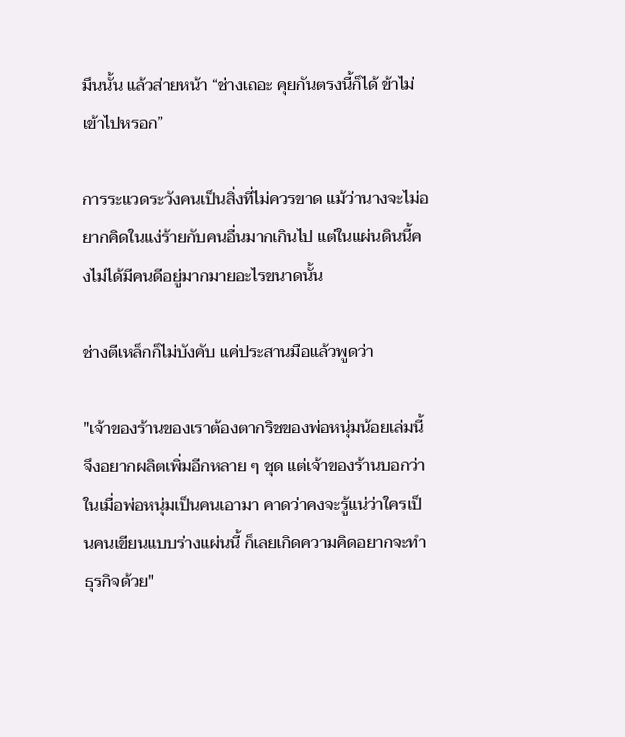มึนนั้น แล้วส่ายหน้า “ช่างเถอะ คุยกันตรงนี้ก็ได้ ข้าไม่เข้าไปหรอก”

การระแวดระวังคนเป็นสิ่งที่ไม่ควรขาด แม้ว่านางจะไม่อยากคิดในแง่ร้ายกับคนอื่นมากเกินไป แต่ในแผ่นดินนี้คงไม่ได้มีคนดีอยู่มากมายอะไรขนาดนั้น

ช่างตีเหล็กก็ไม่บังคับ แค่ประสานมือแล้วพูดว่า

"เจ้าของร้านของเราต้องตากริชของพ่อหนุ่มน้อยเล่มนี้ จึงอยากผลิตเพิ่มอีกหลาย ๆ ชุด แต่เจ้าของร้านบอกว่า ในเมื่อพ่อหนุ่มเป็นคนเอามา คาดว่าคงจะรู้แน่ว่าใครเป็นคนเขียนแบบร่างแผ่นนี้ ก็เลยเกิดความคิดอยากจะทำธุรกิจด้วย"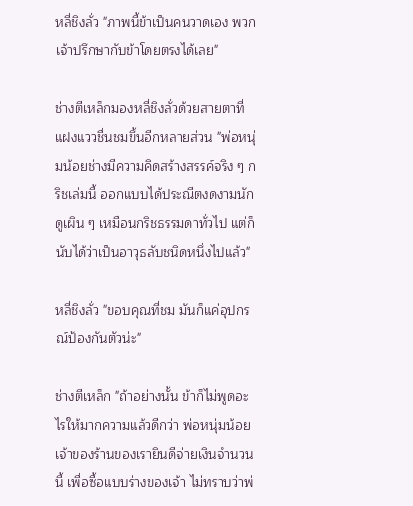หลี่ชิงลั่ว "ภาพนี้ข้าเป็นคนวาดเอง พวกเจ้าปรึกษากับข้าโดยตรงได้เลย"

ช่างตีเหล็กมองหลี่ชิงลั่วด้วยสายตาที่แฝงแววชื่นชมขึ้นอีกหลายส่วน "พ่อหนุ่มน้อยช่างมีความคิดสร้างสรรค์จริง ๆ กริชเล่มนี้ ออกแบบได้ประณีตงดงามนัก ดูเผิน ๆ เหมือนกริชธรรมดาทั่วไป แต่ก็นับได้ว่าเป็นอาวุธลับชนิดหนึ่งไปแล้ว"

หลี่ชิงลั่ว "ขอบคุณที่ชม มันก็แค่อุปกรณ์ป้องกันตัวน่ะ"

ช่างตีเหล็ก "ถ้าอย่างนั้น ข้าก็ไม่พูดอะไรให้มากความแล้วดีกว่า พ่อหนุ่มน้อย เจ้าของร้านของเรายินดีจ่ายเงินจำนวนนี้ เพื่อซื้อแบบร่างของเจ้า ไม่ทราบว่าพ่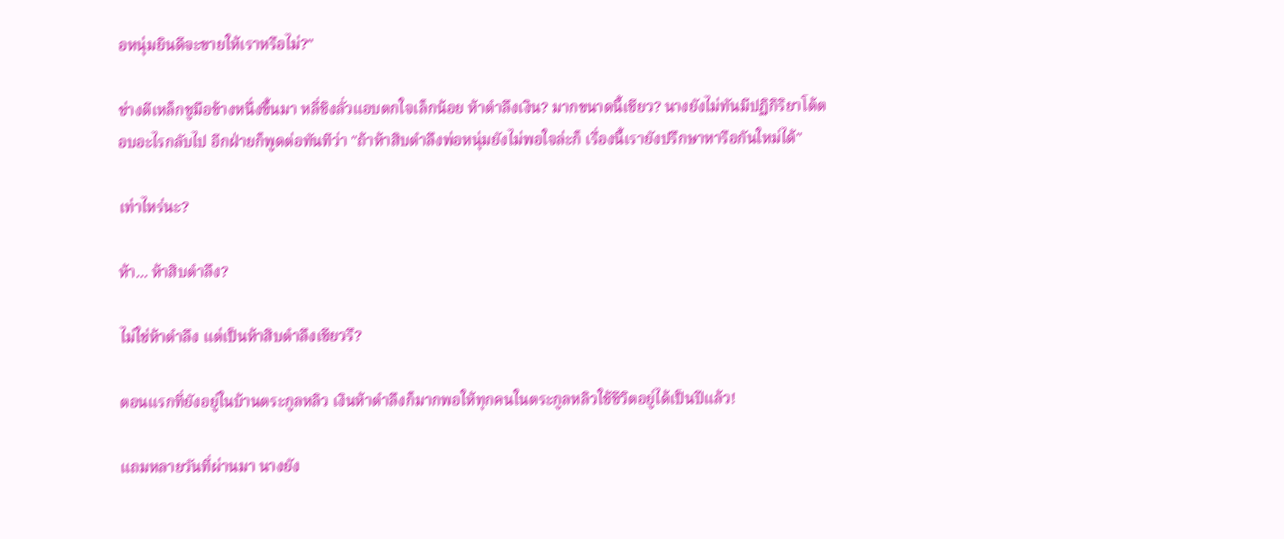อหนุ่มยินดีจะขายให้เราหรือไม่?"

ช่างตีเหล็กชูมือข้างหนึ่งขึ้นมา หลี่ชิงลั่วแอบตกใจเล็กน้อย ห้าตำลึงเงิน? มากขนาดนี้เชียว? นางยังไม่ทันมีปฏิกิริยาโต้ตอบอะไรกลับไป อีกฝ่ายก็พูดต่อทันทีว่า "ถ้าห้าสิบตำลึงพ่อหนุ่มยังไม่พอใจล่ะก็ เรื่องนี้เรายังปรึกษาหารือกันใหม่ได้"

เท่าไหร่นะ?

ห้า... ห้าสิบตำลึง?

ไม่ใช่ห้าตำลึง แต่เป็นห้าสิบตำลึงเชียวรึ?

ตอนแรกที่ยังอยู่ในบ้านตระกูลหลิว เงินห้าตำลึงก็มากพอให้ทุกคนในตระกูลหลิวใช้ชีวิตอยู่ได้เป็นปีแล้ว!

แถมหลายวันที่ผ่านมา นางยัง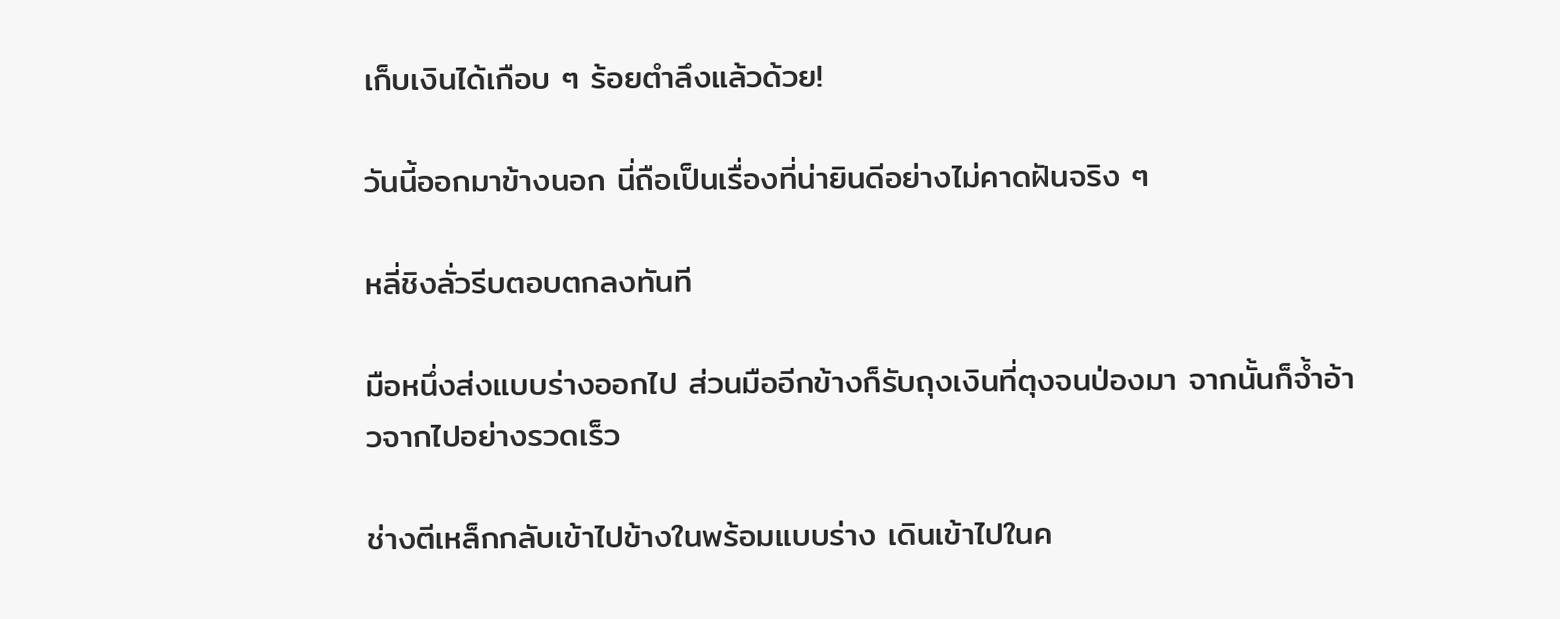เก็บเงินได้เกือบ ๆ ร้อยตำลึงแล้วด้วย!

วันนี้ออกมาข้างนอก นี่ถือเป็นเรื่องที่น่ายินดีอย่างไม่คาดฝันจริง ๆ

หลี่ชิงลั่วรีบตอบตกลงทันที

มือหนึ่งส่งแบบร่างออกไป ส่วนมืออีกข้างก็รับถุงเงินที่ตุงจนป่องมา จากนั้นก็จ้ำอ้าวจากไปอย่างรวดเร็ว

ช่างตีเหล็กกลับเข้าไปข้างในพร้อมแบบร่าง เดินเข้าไปในค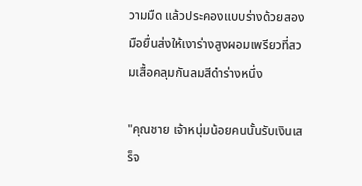วามมืด แล้วประคองแบบร่างด้วยสองมือยื่นส่งให้เงาร่างสูงผอมเพรียวที่สวมเสื้อคลุมกันลมสีดำร่างหนึ่ง

"คุณชาย เจ้าหนุ่มน้อยคนนั้นรับเงินเสร็จ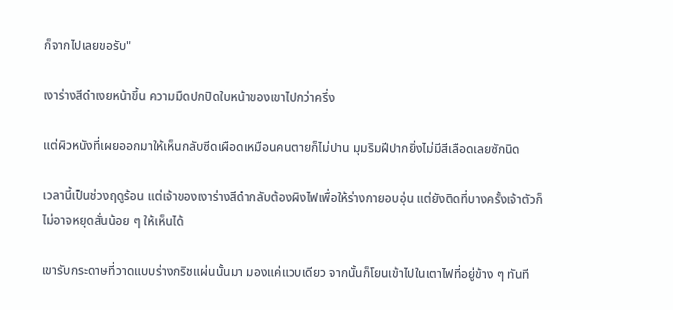ก็จากไปเลยขอรับ"

เงาร่างสีดำเงยหน้าขึ้น ความมืดปกปิดใบหน้าของเขาไปกว่าครึ่ง

แต่ผิวหนังที่เผยออกมาให้เห็นกลับซีดเผือดเหมือนคนตายก็ไม่ปาน มุมริมฝีปากยิ่งไม่มีสีเลือดเลยซักนิด

เวลานี้เป็นช่วงฤดูร้อน แต่เจ้าของเงาร่างสีดำกลับต้องผิงไฟเพื่อให้ร่างกายอบอุ่น แต่ยังติดที่บางครั้งเจ้าตัวก็ไม่อาจหยุดสั่นน้อย ๆ ให้เห็นได้

เขารับกระดาษที่วาดแบบร่างกริชแผ่นนั้นมา มองแค่แวบเดียว จากนั้นก็โยนเข้าไปในเตาไฟที่อยู่ข้าง ๆ ทันที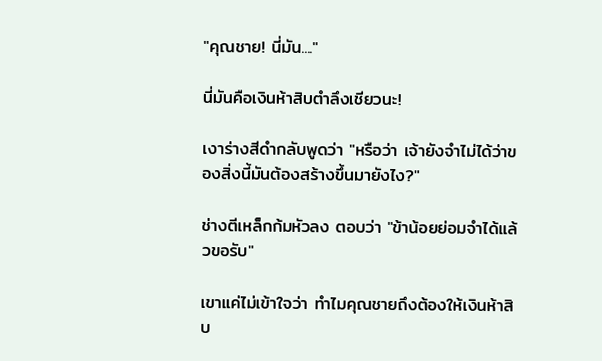"คุณชาย! นี่มัน...."

นี่มันคือเงินห้าสิบตำลึงเชียวนะ!

เงาร่างสีดำกลับพูดว่า "หรือว่า เจ้ายังจำไม่ได้ว่าของสิ่งนี้มันต้องสร้างขึ้นมายังไง?"

ช่างตีเหล็กก้มหัวลง ตอบว่า "ข้าน้อยย่อมจำได้แล้วขอรับ"

เขาแค่ไม่เข้าใจว่า ทำไมคุณชายถึงต้องให้เงินห้าสิบ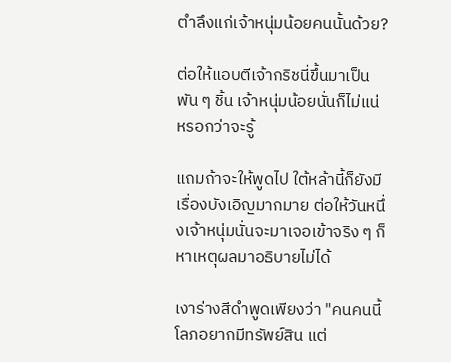ตำลึงแก่เจ้าหนุ่มน้อยคนนั้นด้วย?

ต่อให้แอบตีเจ้ากริชนี่ขึ้นมาเป็นพัน ๆ ชิ้น เจ้าหนุ่มน้อยนั่นก็ไม่แน่หรอกว่าจะรู้

แถมถ้าจะให้พูดไป ใต้หล้านี้ก็ยังมีเรื่องบังเอิญมากมาย ต่อให้วันหนึ่งเจ้าหนุ่มนั่นจะมาเจอเข้าจริง ๆ ก็หาเหตุผลมาอธิบายไม่ได้

เงาร่างสีดำพูดเพียงว่า "คนคนนี้โลภอยากมีทรัพย์สิน แต่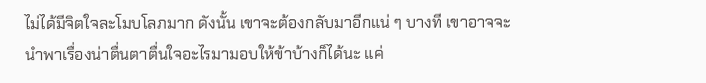ไม่ได้มีจิตใจละโมบโลภมาก ดังนั้น เขาจะต้องกลับมาอีกแน่ ๆ บางที เขาอาจจะนำพาเรื่องน่าตื่นตาตื่นใจอะไรมามอบให้ข้าบ้างก็ได้นะ แค่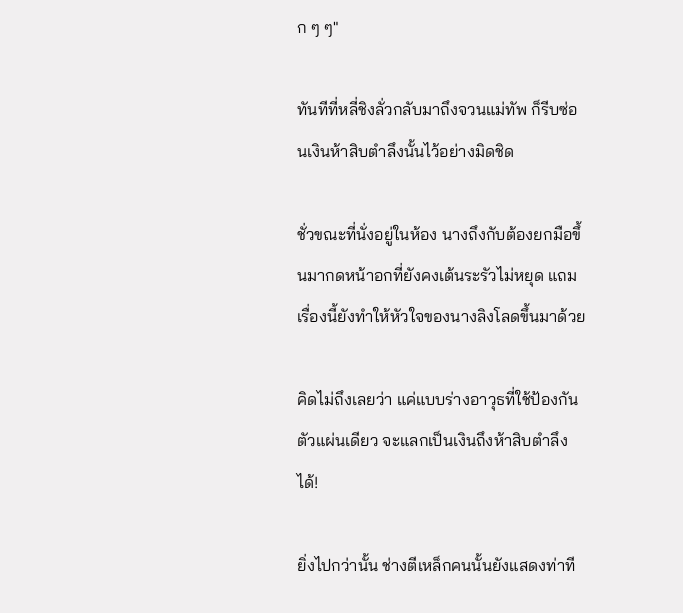ก ๆ ๆ"

ทันทีที่หลี่ชิงลั่วกลับมาถึงจวนแม่ทัพ ก็รีบซ่อนเงินห้าสิบตำลึงนั้นไว้อย่างมิดชิด

ชั่วขณะที่นั่งอยู่ในห้อง นางถึงกับต้องยกมือขึ้นมากดหน้าอกที่ยังคงเต้นระรัวไม่หยุด แถมเรื่องนี้ยังทำให้หัวใจของนางลิงโลดขึ้นมาด้วย

คิดไม่ถึงเลยว่า แค่แบบร่างอาวุธที่ใช้ป้องกันตัวแผ่นเดียว จะแลกเป็นเงินถึงห้าสิบตำลึงได้!

ยิ่งไปกว่านั้น ช่างตีเหล็กคนนั้นยังแสดงท่าที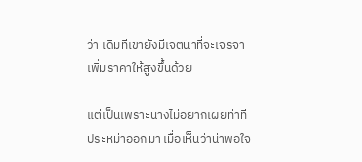ว่า เดิมทีเขายังมีเจตนาที่จะเจรจาเพิ่มราคาให้สูงขึ้นด้วย

แต่เป็นเพราะนางไม่อยากเผยท่าทีประหม่าออกมา เมื่อเห็นว่าน่าพอใจ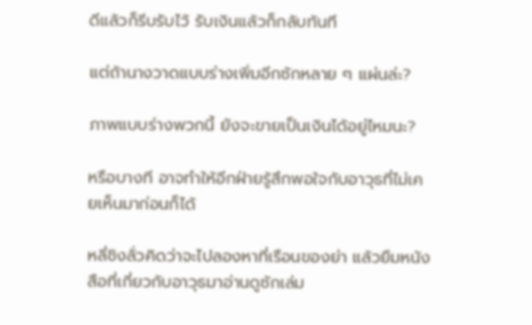ดีแล้วก็รีบรับไว้ รับเงินแล้วก็กลับทันที

แต่ถ้านางวาดแบบร่างเพิ่มอีกซักหลาย ๆ แผ่นล่ะ?

ภาพแบบร่างพวกนี้ ยังจะขายเป็นเงินได้อยู่ไหมนะ?

หรือบางที อาจทำให้อีกฝ่ายรู้สึกพอใจกับอาวุธที่ไม่เคยเห็นมาก่อนก็ได้

หลี่ชิงลั่วคิดว่าจะไปลองหาที่เรือนของย่า แล้วยืมหนังสือที่เกี่ยวกับอาวุธมาอ่านดูซักเล่ม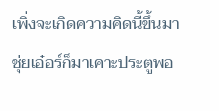เพิ่งจะเกิดความคิดนี้ขึ้นมา ชุ่ยเอ๋อร์ก็มาเคาะประตูพอ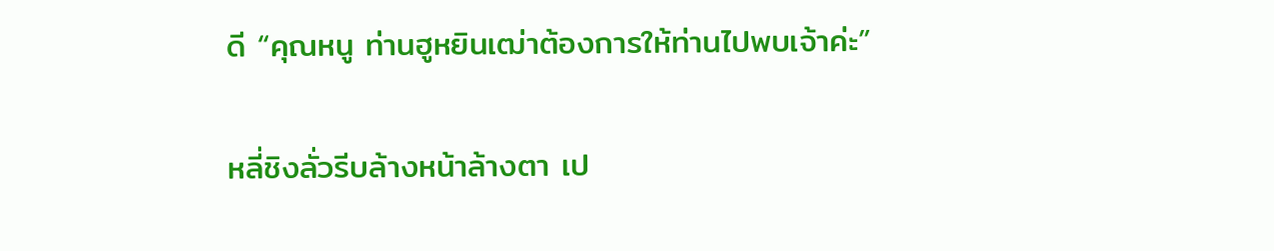ดี “คุณหนู ท่านฮูหยินเฒ่าต้องการให้ท่านไปพบเจ้าค่ะ”

หลี่ชิงลั่วรีบล้างหน้าล้างตา เป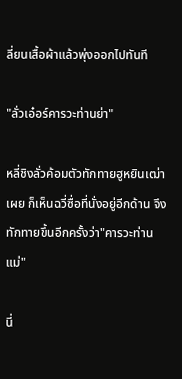ลี่ยนเสื้อผ้าแล้วพุ่งออกไปทันที

"ลั่วเอ๋อร์คารวะท่านย่า"

หลี่ชิงลั่วค้อมตัวทักทายฮูหยินเฒ่าเผย ก็เห็นฉวี่ซื่อที่นั่งอยู่อีกด้าน จึงทักทายขึ้นอีกครั้งว่า"คารวะท่านแม่"

นี่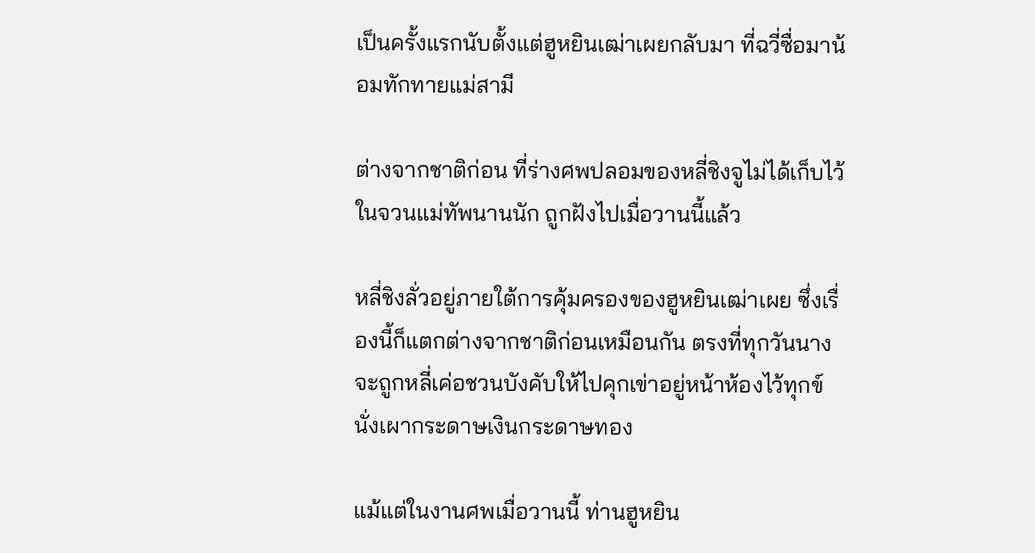เป็นครั้งแรกนับตั้งแต่ฮูหยินเฒ่าเผยกลับมา ที่ฉวี่ซื่อมาน้อมทักทายแม่สามี

ต่างจากชาติก่อน ที่ร่างศพปลอมของหลี่ชิงจูไม่ได้เก็บไว้ในจวนแม่ทัพนานนัก ถูกฝังไปเมื่อวานนี้แล้ว

หลี่ชิงลั่วอยู่ภายใต้การคุ้มครองของฮูหยินเฒ่าเผย ซึ่งเรื่องนี้ก็แตกต่างจากชาติก่อนเหมือนกัน ตรงที่ทุกวันนางจะถูกหลี่เค่อชวนบังคับให้ไปคุกเข่าอยู่หน้าห้องไว้ทุกข์ นั่งเผากระดาษเงินกระดาษทอง

แม้แต่ในงานศพเมื่อวานนี้ ท่านฮูหยิน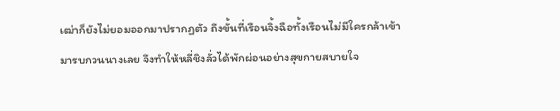เฒ่าก็ยังไม่ยอมออกมาปรากฏตัว ถึงขั้นที่เรือนจิ้งฉือทั้งเรือนไม่มีใครกล้าเข้ามารบกวนนางเลย จึงทำให้หลี่ชิงลั่วได้พักผ่อนอย่างสุขกายสบายใจ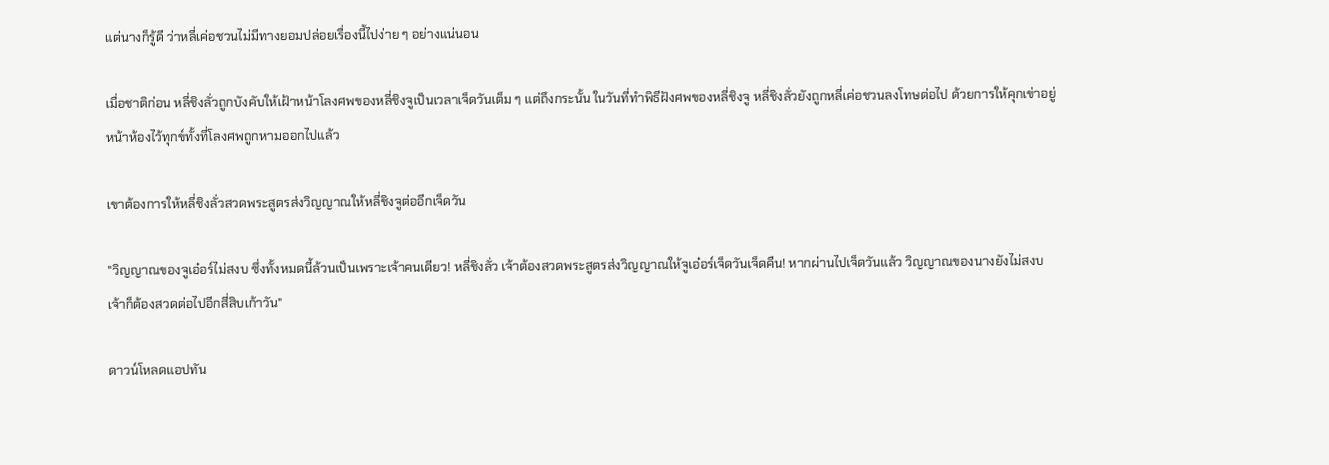แต่นางก็รู้ดี ว่าหลี่เค่อชวนไม่มีทางยอมปล่อยเรื่องนี้ไปง่าย ๆ อย่างแน่นอน

เมื่อชาติก่อน หลี่ชิงลั่วถูกบังคับให้เฝ้าหน้าโลงศพของหลี่ชิงจูเป็นเวลาเจ็ดวันเต็ม ๆ แต่ถึงกระนั้น ในวันที่ทำพิธีฝังศพของหลี่ชิงจู หลี่ชิงลั่วยังถูกหลี่เค่อชวนลงโทษต่อไป ด้วยการให้คุกเข่าอยู่หน้าห้องไว้ทุกข์ทั้งที่โลงศพถูกหามออกไปแล้ว

เขาต้องการให้หลี่ชิงลั่วสวดพระสูตรส่งวิญญาณให้หลี่ชิงจูต่ออีกเจ็ดวัน

"วิญญาณของจูเอ๋อร์ไม่สงบ ซึ่งทั้งหมดนี้ล้วนเป็นเพราะเจ้าคนเดียว! หลี่ชิงลั่ว เจ้าต้องสวดพระสูตรส่งวิญญาณให้จูเอ๋อร์เจ็ดวันเจ็ดคืน! หากผ่านไปเจ็ดวันแล้ว วิญญาณของนางยังไม่สงบ เจ้าก็ต้องสวดต่อไปอีกสี่สิบเก้าวัน"

ดาวน์โหลดแอปทัน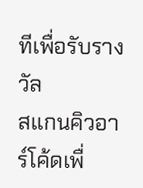ทีเพื่อรับรางวัล
สแกนคิวอาร์โค้ดเพื่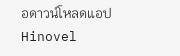อดาวน์โหลดแอปHinovel